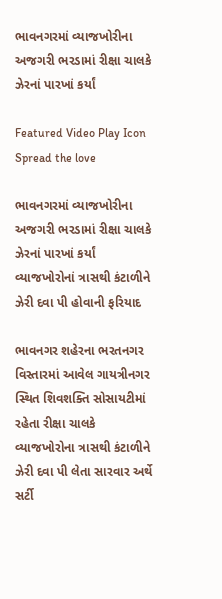ભાવનગરમાં વ્યાજખોરીના અજગરી ભરડામાં રીક્ષા ચાલકે ઝેરનાં પારખાં કર્યાં

Featured Video Play Icon
Spread the love

ભાવનગરમાં વ્યાજખોરીના અજગરી ભરડામાં રીક્ષા ચાલકે ઝેરનાં પારખાં કર્યાં
વ્યાજખોરોનાં ત્રાસથી કંટાળીને ઝેરી દવા પી હોવાની ફરિયાદ

ભાવનગર શહેરના ભરતનગર વિસ્તારમાં આવેલ ગાયત્રીનગર સ્થિત શિવશક્તિ સોસાયટીમાં રહેતા રીક્ષા ચાલકે વ્યાજખોરોના ત્રાસથી કંટાળીને ઝેરી દવા પી લેતા સારવાર અર્થે સર્ટી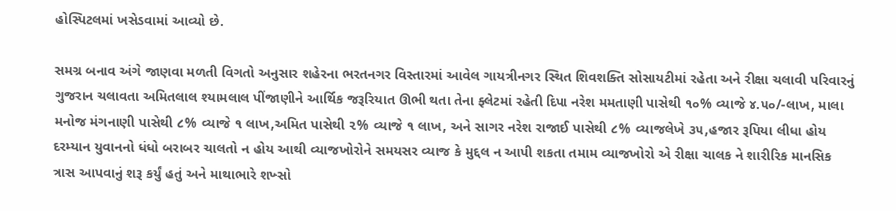હોસ્પિટલમાં ખસેડવામાં આવ્યો છે.

સમગ્ર બનાવ અંગે જાણવા મળતી વિગતો અનુસાર શહેરના ભરતનગર વિસ્તારમાં આવેલ ગાયત્રીનગર સ્થિત શિવશક્તિ સોસાયટીમાં રહેતા અને રીક્ષા ચલાવી પરિવારનું ગુજરાન ચલાવતા અમિતલાલ શ્યામલાલ પીંજાણીને આર્થિક જરૂરિયાત ઊભી થતા તેના ફ્લેટમાં રહેતી દિપા નરેશ મમતાણી પાસેથી ૧૦% વ્યાજે ૪.૫૦/-લાખ, માલા મનોજ મંગનાણી પાસેથી ૮% વ્યાજે ૧ લાખ,અમિત પાસેથી ૨% વ્યાજે ૧ લાખ, અને સાગર નરેશ રાજાઈ પાસેથી ૮% વ્યાજલેખે ૩૫,હજાર રૂપિયા લીધા હોય દરમ્યાન યુવાનનો ધંધો બરાબર ચાલતો ન હોય આથી વ્યાજખોરોને સમયસર વ્યાજ કે મુદ્દલ ન આપી શકતા તમામ વ્યાજખોરો એ રીક્ષા ચાલક ને શારીરિક માનસિક ત્રાસ આપવાનું શરૂ કર્યું હતું અને માથાભારે શખ્સો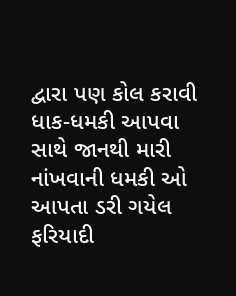દ્વારા પણ કોલ કરાવી ધાક-ધમકી આપવા સાથે જાનથી મારી નાંખવાની ધમકી ઓ આપતા ડરી ગયેલ ફરિયાદી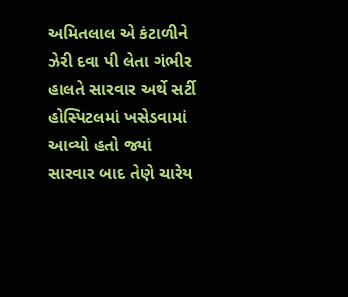અમિતલાલ એ કંટાળીને ઝેરી દવા પી લેતા ગંભીર હાલતે સારવાર અર્થે સર્ટી હોસ્પિટલમાં ખસેડવામાં આવ્યો હતો જ્યાં સારવાર બાદ તેણે ચારેય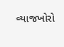વ્યાજખોરો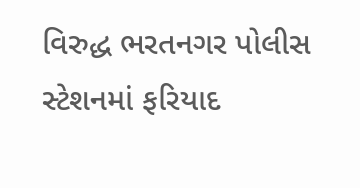વિરુદ્ધ ભરતનગર પોલીસ સ્ટેશનમાં ફરિયાદ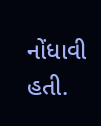નોંધાવી હતી.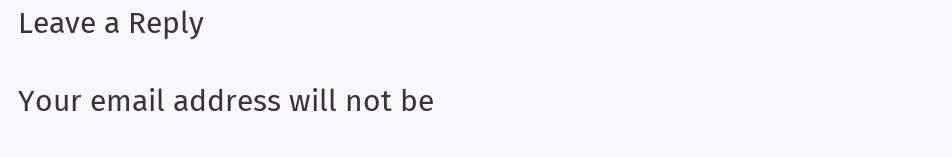Leave a Reply

Your email address will not be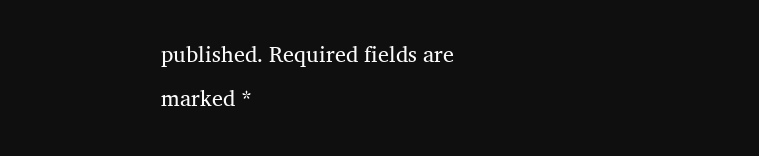published. Required fields are marked *